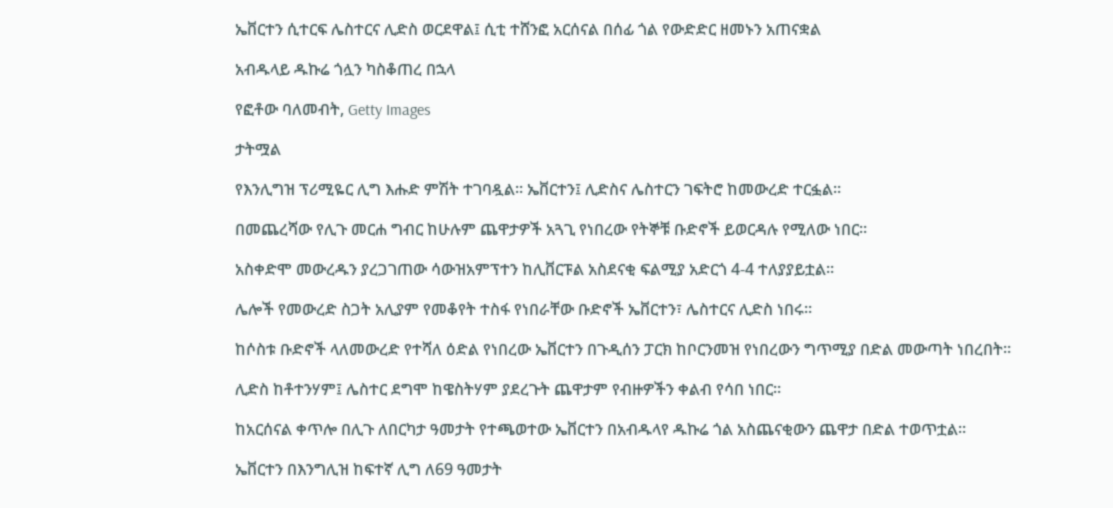ኤቨርተን ሲተርፍ ሌስተርና ሊድስ ወርደዋል፤ ሲቲ ተሸንፎ አርሰናል በሰፊ ጎል የውድድር ዘመኑን አጠናቋል

አብዱላይ ዱኩሬ ጎሏን ካስቆጠረ በኋላ

የፎቶው ባለመብት, Getty Images

ታትሟል

የእንሊግዝ ፕሪሚዬር ሊግ እሑድ ምሽት ተገባዷል። ኤቨርተን፤ ሊድስና ሌስተርን ገፍትሮ ከመውረድ ተርፏል።

በመጨረሻው የሊጉ መርሐ ግብር ከሁሉም ጨዋታዎች አጓጊ የነበረው የትኞቹ ቡድኖች ይወርዳሉ የሚለው ነበር።

አስቀድሞ መውረዱን ያረጋገጠው ሳውዝአምፕተን ከሊቨርፑል አስደናቂ ፍልሚያ አድርጎ 4-4 ተለያያይቷል።

ሌሎች የመውረድ ስጋት አሊያም የመቆየት ተስፋ የነበራቸው ቡድኖች ኤቨርተን፣ ሌስተርና ሊድስ ነበሩ።

ከሶስቱ ቡድኖች ላለመውረድ የተሻለ ዕድል የነበረው ኤቨርተን በጉዲሰን ፓርክ ከቦርንመዝ የነበረውን ግጥሚያ በድል መውጣት ነበረበት።

ሊድስ ከቶተንሃም፤ ሌስተር ደግሞ ከዌስትሃም ያደረጉት ጨዋታም የብዙዎችን ቀልብ የሳበ ነበር።

ከአርሰናል ቀጥሎ በሊጉ ለበርካታ ዓመታት የተጫወተው ኤቨርተን በአብዱላየ ዱኩሬ ጎል አስጨናቂውን ጨዋታ በድል ተወጥቷል።

ኤቨርተን በእንግሊዝ ከፍተኛ ሊግ ለ69 ዓመታት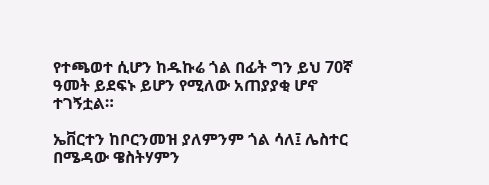የተጫወተ ሲሆን ከዱኩሬ ጎል በፊት ግን ይህ 70ኛ ዓመት ይደፍኑ ይሆን የሚለው አጠያያቂ ሆኖ ተገኝቷል።

ኤቨርተን ከቦርንመዝ ያለምንም ጎል ሳለ፤ ሌስተር በሜዳው ዌስትሃምን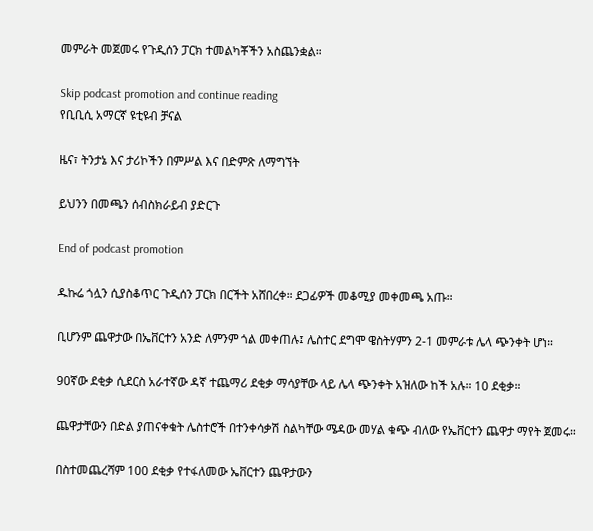መምራት መጀመሩ የጉዲሰን ፓርክ ተመልካቾችን አስጨንቋል።

Skip podcast promotion and continue reading
የቢቢሲ አማርኛ ዩቲዩብ ቻናል

ዜና፣ ትንታኔ እና ታሪኮችን በምሥል እና በድምጽ ለማግኘት

ይህንን በመጫን ሰብስክራይብ ያድርጉ

End of podcast promotion

ዱኩሬ ጎሏን ሲያስቆጥር ጉዲሰን ፓርክ በርችት አሸበረቀ። ደጋፊዎች መቆሚያ መቀመጫ አጡ።

ቢሆንም ጨዋታው በኤቨርተን አንድ ለምንም ጎል መቀጠሉ፤ ሌስተር ደግሞ ዌስትሃምን 2-1 መምራቱ ሌላ ጭንቀት ሆነ።

90ኛው ደቂቃ ሲደርስ አራተኛው ዳኛ ተጨማሪ ደቂቃ ማሳያቸው ላይ ሌላ ጭንቀት አዝለው ከች አሉ። 10 ደቂቃ።

ጨዋታቸውን በድል ያጠናቀቁት ሌስተሮች በተንቀሳቃሽ ስልካቸው ሜዳው መሃል ቁጭ ብለው የኤቨርተን ጨዋታ ማየት ጀመሩ።

በስተመጨረሻም 100 ደቂቃ የተፋለመው ኤቨርተን ጨዋታውን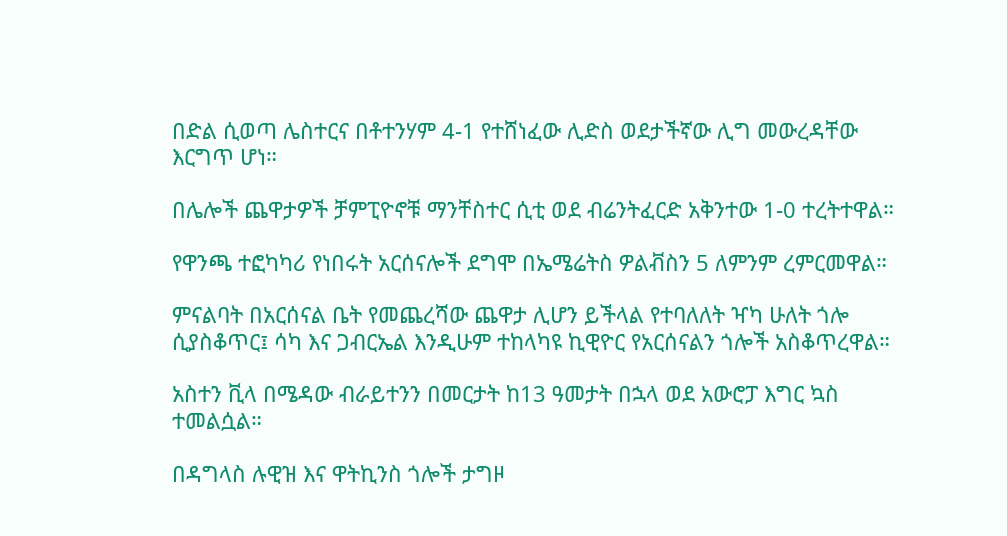በድል ሲወጣ ሌስተርና በቶተንሃም 4-1 የተሸነፈው ሊድስ ወደታችኛው ሊግ መውረዳቸው እርግጥ ሆነ።

በሌሎች ጨዋታዎች ቻምፒዮኖቹ ማንቸስተር ሲቲ ወደ ብሬንትፈርድ አቅንተው 1-0 ተረትተዋል።

የዋንጫ ተፎካካሪ የነበሩት አርሰናሎች ደግሞ በኤሜሬትስ ዎልቭስን 5 ለምንም ረምርመዋል።

ምናልባት በአርሰናል ቤት የመጨረሻው ጨዋታ ሊሆን ይችላል የተባለለት ዣካ ሁለት ጎሎ ሲያስቆጥር፤ ሳካ እና ጋብርኤል እንዲሁም ተከላካዩ ኪዊዮር የአርሰናልን ጎሎች አስቆጥረዋል።

አስተን ቪላ በሜዳው ብራይተንን በመርታት ከ13 ዓመታት በኋላ ወደ አውሮፓ እግር ኳስ ተመልሷል።

በዳግላስ ሉዊዝ እና ዋትኪንስ ጎሎች ታግዞ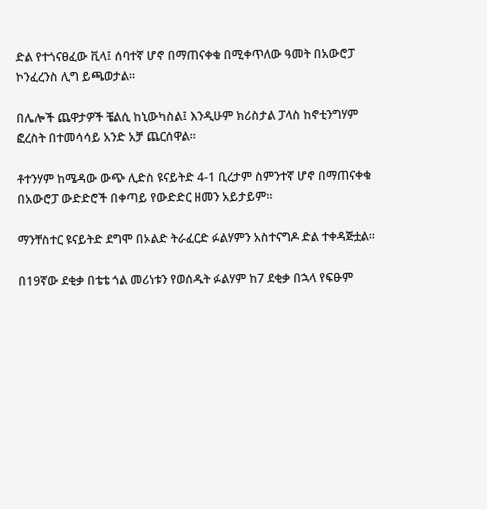ድል የተጎናፀፈው ቪላ፤ ሰባተኛ ሆኖ በማጠናቀቁ በሚቀጥለው ዓመት በአውሮፓ ኮንፈረንስ ሊግ ይጫወታል።

በሌሎች ጨዋታዎች ቼልሲ ከኒውካስል፤ እንዲሁም ክሪስታል ፓላስ ከኖቲንግሃም ፎረስት በተመሳሳይ አንድ አቻ ጨርሰዋል።

ቶተንሃም ከሜዳው ውጭ ሊድስ ዩናይትድ 4-1 ቢረታም ስምንተኛ ሆኖ በማጠናቀቁ በአውሮፓ ውድድሮች በቀጣይ የውድድር ዘመን አይታይም።

ማንቸስተር ዩናይትድ ደግሞ በኦልድ ትራፈርድ ፉልሃምን አስተናግዶ ድል ተቀዳጅቷል።

በ19ኛው ደቂቃ በቴቴ ጎል መሪነቱን የወሰዱት ፉልሃም ከ7 ደቂቃ በኋላ የፍፁም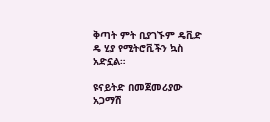ቅጣት ምት ቢያገኙም ዴቪድ ዴ ሂያ የሚትሮቪችን ኳስ አድኗል።

ዩናይትድ በመጀመሪያው አጋማሽ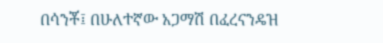በሳንቾ፤ በሁለተኛው አጋማሽ በፈረናንዴዝ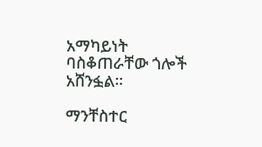አማካይነት ባስቆጠራቸው ጎሎች አሸንፏል።

ማንቸስተር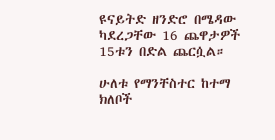ዩናይትድ ዘንድሮ በሜዳው ካደረጋቸው 16 ጨዋታዎች 15ቱን በድል ጨርሷል።

ሁለቱ የማንቸስተር ከተማ ክለቦች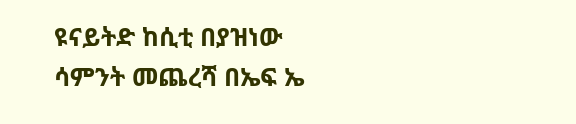ዩናይትድ ከሲቲ በያዝነው ሳምንት መጨረሻ በኤፍ ኤ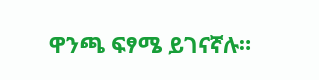ዋንጫ ፍፃሜ ይገናኛሉ።